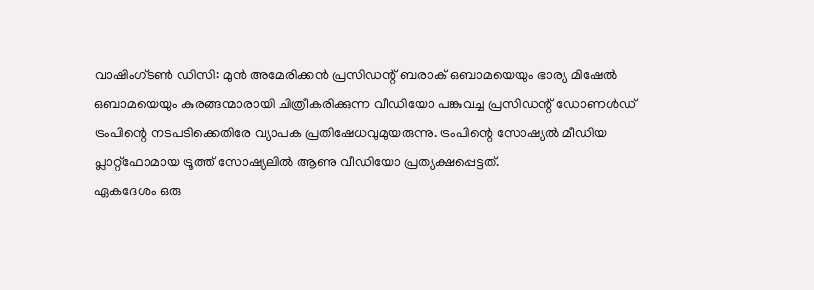വാഷിംഗ്ടൺ ഡിസി: മുൻ അമേരിക്കൻ പ്രസിഡന്റ് ബരാക് ഒബാമയെയും ഭാര്യ മിഷേൽ ഒബാമയെയും കുരങ്ങന്മാരായി ചിത്രീകരിക്കുന്ന വീഡിയോ പങ്കുവച്ച പ്രസിഡന്റ് ഡോണൾഡ് ട്രംപിന്റെ നടപടിക്കെതിരേ വ്യാപക പ്രതിഷേധവുമുയരുന്നു. ട്രംപിന്റെ സോഷ്യൽ മീഡിയ പ്ലാറ്റ്ഫോമായ ട്രൂത്ത് സോഷ്യലിൽ ആണു വീഡിയോ പ്രത്യക്ഷപ്പെട്ടത്.
ഏകദേശം ഒരു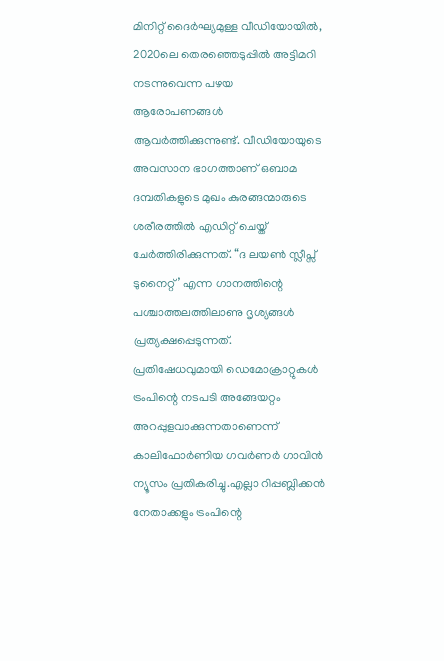മിനിറ്റ് ദൈർഘ്യമുള്ള വീഡിയോയിൽ, 2020ലെ തെരഞ്ഞെടുപ്പിൽ അട്ടിമറി നടന്നുവെന്ന പഴയ ആരോപണങ്ങൾ ആവർത്തിക്കുന്നുണ്ട്. വീഡിയോയുടെ അവസാന ഭാഗത്താണ് ഒബാമ ദമ്പതികളുടെ മുഖം കുരങ്ങന്മാരുടെ ശരീരത്തിൽ എഡിറ്റ് ചെയ്ത് ചേർത്തിരിക്കുന്നത്. “ദ ലയൺ സ്ലീപ്സ് ടുനൈറ്റ്’ എന്ന ഗാനത്തിന്റെ പശ്ചാത്തലത്തിലാണു ദൃശ്യങ്ങൾ പ്രത്യക്ഷപ്പെടുന്നത്.
പ്രതിഷേധവുമായി ഡെമോക്രാറ്റുകൾ
ട്രംപിന്റെ നടപടി അങ്ങേയറ്റം അറപ്പുളവാക്കുന്നതാണെന്ന് കാലിഫോർണിയ ഗവർണർ ഗാവിൻ ന്യൂസം പ്രതികരിച്ചു.എല്ലാ റിപ്പബ്ലിക്കൻ നേതാക്കളും ട്രംപിന്റെ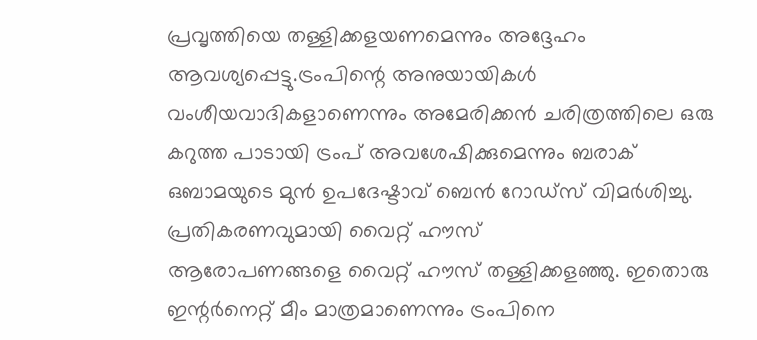പ്രവൃത്തിയെ തള്ളിക്കളയണമെന്നും അദ്ദേഹം ആവശ്യപ്പെട്ടു.ട്രംപിന്റെ അനുയായികൾ വംശീയവാദികളാണെന്നും അമേരിക്കൻ ചരിത്രത്തിലെ ഒരു കറുത്ത പാടായി ട്രംപ് അവശേഷിക്കുമെന്നും ബരാക് ഒബാമയുടെ മുൻ ഉപദേഷ്ടാവ് ബെൻ റോഡ്സ് വിമർശിച്ചു.
പ്രതികരണവുമായി വൈറ്റ് ഹൗസ്
ആരോപണങ്ങളെ വൈറ്റ് ഹൗസ് തള്ളിക്കളഞ്ഞു. ഇതൊരു ഇന്റർനെറ്റ് മീം മാത്രമാണെന്നും ട്രംപിനെ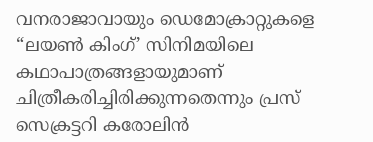വനരാജാവായും ഡെമോക്രാറ്റുകളെ “ലയൺ കിംഗ്’ സിനിമയിലെ കഥാപാത്രങ്ങളായുമാണ് ചിത്രീകരിച്ചിരിക്കുന്നതെന്നും പ്രസ് സെക്രട്ടറി കരോലിൻ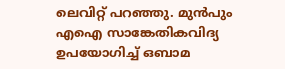ലെവിറ്റ് പറഞ്ഞു. മുൻപും എഐ സാങ്കേതികവിദ്യ ഉപയോഗിച്ച് ഒബാമ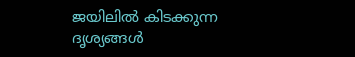ജയിലിൽ കിടക്കുന്ന ദൃശ്യങ്ങൾ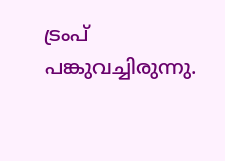ട്രംപ് പങ്കുവച്ചിരുന്നു.